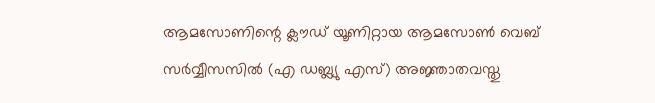ആമസോണിന്റെ ക്ലൗഡ് യൂണിറ്റായ ആമസോൺ വെബ് സർവ്വീസസിൽ (എ ഡബ്ല്യു എസ്) അജ്ഞാതവസ്തു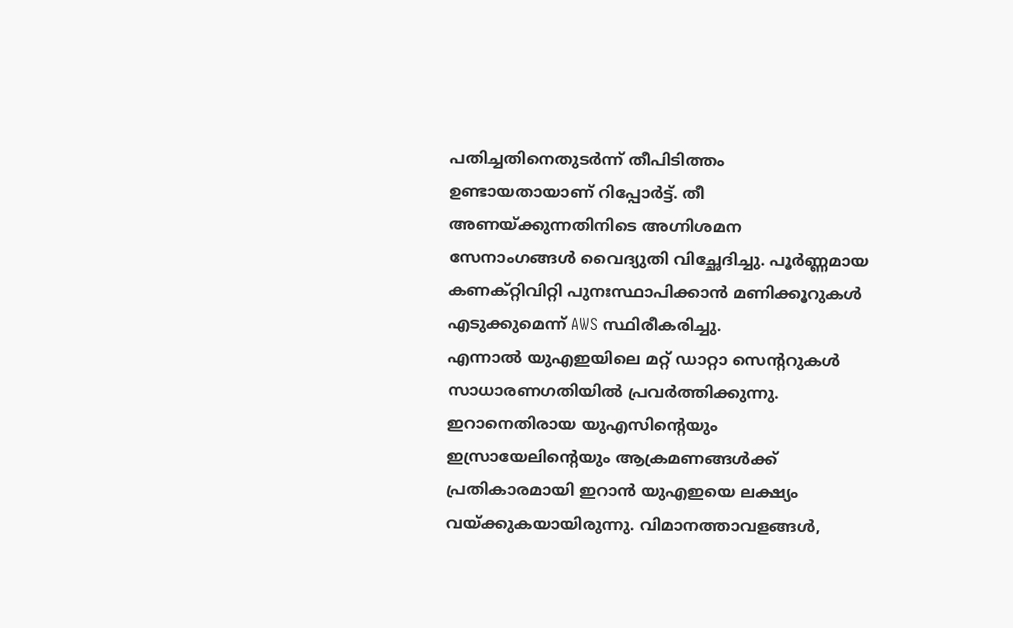പതിച്ചതിനെതുടർന്ന് തീപിടിത്തം ഉണ്ടായതായാണ് റിപ്പോർട്ട്. തീ അണയ്ക്കുന്നതിനിടെ അഗ്നിശമന സേനാംഗങ്ങൾ വൈദ്യുതി വിച്ഛേദിച്ചു. പൂർണ്ണമായ കണക്റ്റിവിറ്റി പുനഃസ്ഥാപിക്കാൻ മണിക്കൂറുകൾ എടുക്കുമെന്ന് AWS സ്ഥിരീകരിച്ചു.
എന്നാൽ യുഎഇയിലെ മറ്റ് ഡാറ്റാ സെന്ററുകൾ സാധാരണഗതിയിൽ പ്രവർത്തിക്കുന്നു. ഇറാനെതിരായ യുഎസിന്റെയും ഇസ്രായേലിന്റെയും ആക്രമണങ്ങൾക്ക് പ്രതികാരമായി ഇറാൻ യുഎഇയെ ലക്ഷ്യം വയ്ക്കുകയായിരുന്നു. വിമാനത്താവളങ്ങൾ,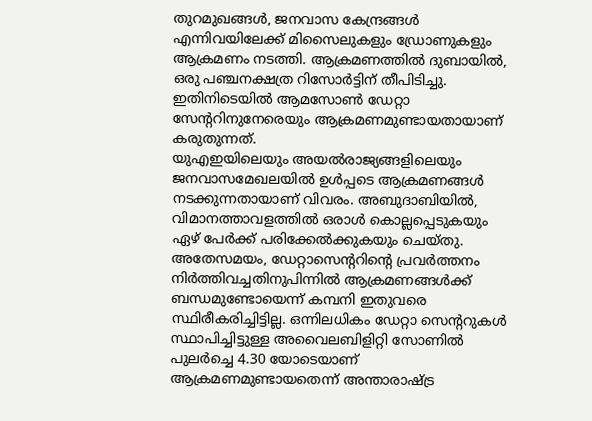തുറമുഖങ്ങൾ, ജനവാസ കേന്ദ്രങ്ങൾ എന്നിവയിലേക്ക് മിസൈലുകളും ഡ്രോണുകളും ആക്രമണം നടത്തി. ആക്രമണത്തിൽ ദുബായിൽ, ഒരു പഞ്ചനക്ഷത്ര റിസോർട്ടിന് തീപിടിച്ചു. ഇതിനിടെയിൽ ആമസോൺ ഡേറ്റാ സേന്ററിനുനേരെയും ആക്രമണമുണ്ടായതായാണ് കരുതുന്നത്.
യുഎഇയിലെയും അയൽരാജ്യങ്ങളിലെയും ജനവാസമേഖലയിൽ ഉൾപ്പടെ ആക്രമണങ്ങൾ നടക്കുന്നതായാണ് വിവരം. അബുദാബിയിൽ, വിമാനത്താവളത്തിൽ ഒരാൾ കൊല്ലപ്പെടുകയും ഏഴ് പേർക്ക് പരിക്കേൽക്കുകയും ചെയ്തു. അതേസമയം, ഡേറ്റാസെന്ററിന്റെ പ്രവർത്തനം നിർത്തിവച്ചതിനുപിന്നിൽ ആക്രമണങ്ങൾക്ക് ബന്ധമുണ്ടോയെന്ന് കമ്പനി ഇതുവരെ സ്ഥിരീകരിച്ചിട്ടില്ല. ഒന്നിലധികം ഡേറ്റാ സെന്ററുകൾ സ്ഥാപിച്ചിട്ടുള്ള അവൈലബിളിറ്റി സോണിൽ പുലർച്ചെ 4.30 യോടെയാണ് ആക്രമണമുണ്ടായതെന്ന് അന്താരാഷ്ട്ര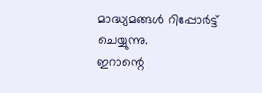മാദ്ധ്യമങ്ങൾ റിപ്പോർട്ട് ചെയ്യുന്നു.
ഇറാന്റെ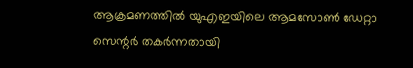ആക്രമണത്തിൽ യുഎഇയിലെ ആമസോൺ ഡേറ്റാ സെന്റർ തകർന്നതായി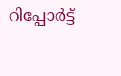റിപ്പോർട്ട്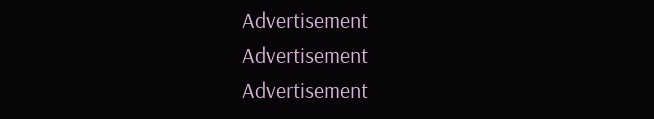Advertisement
Advertisement
Advertisement